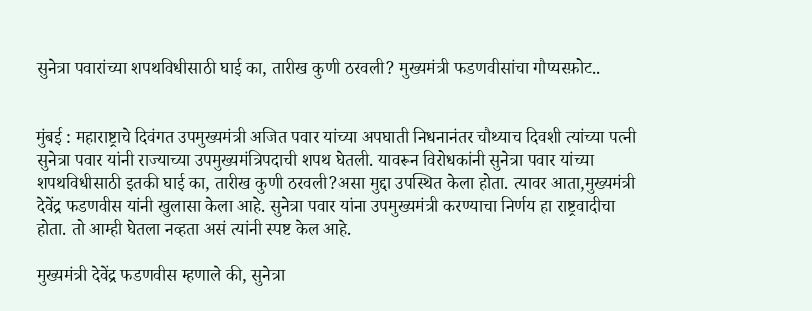सुनेत्रा पवारांच्या शपथविधीसाठी घाई का, तारीख कुणी ठरवली? मुख्यमंत्री फडणवीसांचा गौप्यस्फ़ोट..


मुंबई : महाराष्ट्राचे दिवंगत उपमुख्यमंत्री अजित पवार यांच्या अपघाती निधनानंतर चौथ्याच दिवशी त्यांच्या पत्नी सुनेत्रा पवार यांनी राज्याच्या उपमुख्यमंत्रिपदाची शपथ घेतली. यावरून विरोधकांनी सुनेत्रा पवार यांच्या शपथविधीसाठी इतकी घाई का, तारीख कुणी ठरवली?असा मुद्दा उपस्थित केला होता. त्यावर आता,मुख्यमंत्री देवेंद्र फडणवीस यांनी खुलासा केला आहे. सुनेत्रा पवार यांना उपमुख्यमंत्री करण्याचा निर्णय हा राष्ट्रवादीचा होता. तो आम्ही घेतला नव्हता असं त्यांनी स्पष्ट केल आहे.

मुख्यमंत्री देवेंद्र फडणवीस म्हणाले की, सुनेत्रा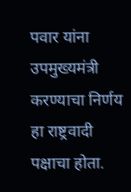पवार यांना उपमुख्यमंत्री करण्याचा निर्णय हा राष्ट्रवादी पक्षाचा होता.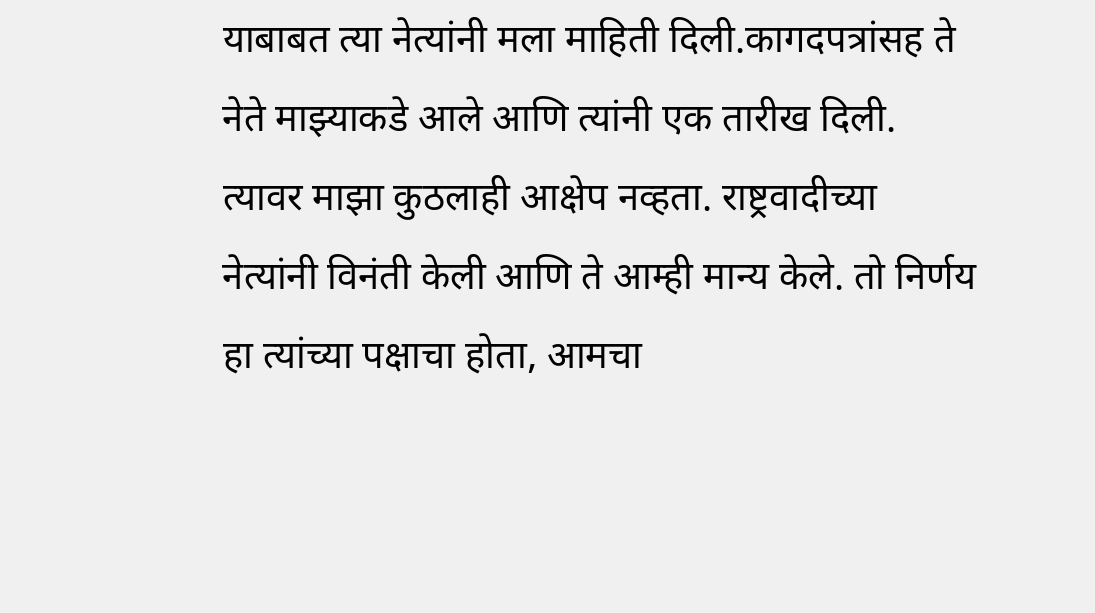याबाबत त्या नेत्यांनी मला माहिती दिली.कागदपत्रांसह ते नेते माझ्याकडे आले आणि त्यांनी एक तारीख दिली. त्यावर माझा कुठलाही आक्षेप नव्हता. राष्ट्रवादीच्या नेत्यांनी विनंती केली आणि ते आम्ही मान्य केले. तो निर्णय हा त्यांच्या पक्षाचा होता, आमचा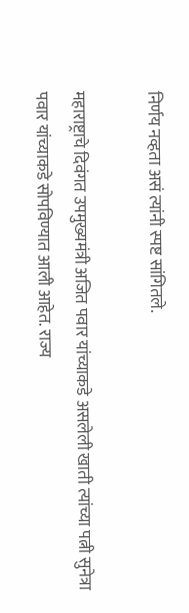निर्णय नव्हता असं त्यांनी स्पष्ट सांगितले.

महाराष्ट्राचे दिवंगत उपमुख्यमंत्री अजित पवार यांच्याकडे असलेली खाती त्यांच्या पत्नी सुनेत्रा पवार यांच्याकडे सोपविण्यात आली आहेत. राज्य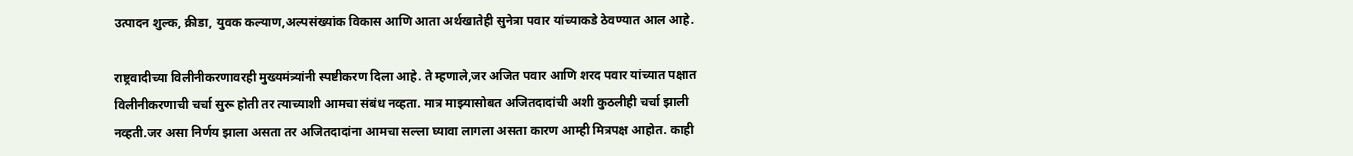उत्पादन शुल्क, क्रीडा, युवक कल्याण,अल्पसंख्यांक विकास आणि आता अर्थखातेही सुनेत्रा पवार यांच्याकडे ठेवण्यात आल आहे.

राष्ट्रवादीच्या विलीनीकरणावरही मुख्यमंत्र्यांनी स्पष्टीकरण दिला आहे. ते म्हणाले,जर अजित पवार आणि शरद पवार यांच्यात पक्षात विलीनीकरणाची चर्चा सुरू होती तर त्याच्याशी आमचा संबंध नव्हता. मात्र माझ्यासोबत अजितदादांची अशी कुठलीही चर्चा झाली नव्हती.जर असा निर्णय झाला असता तर अजितदादांना आमचा सल्ला घ्यावा लागला असता कारण आम्ही मित्रपक्ष आहोत. काही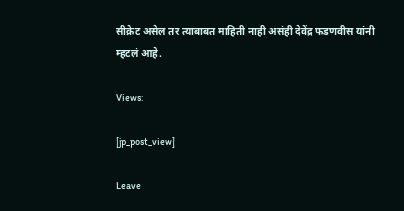सीक्रेट असेल तर त्याबाबत माहिती नाही असंही देवेंद्र फडणवीस यांनी म्हटलं आहे.

Views:

[jp_post_view]

Leave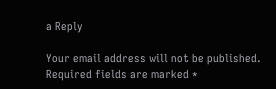a Reply

Your email address will not be published. Required fields are marked *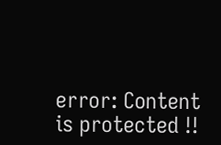error: Content is protected !!